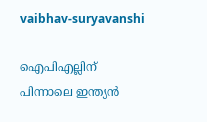vaibhav-suryavanshi

ഐപിഎല്ലിന് പിന്നാലെ ഇന്ത്യന്‍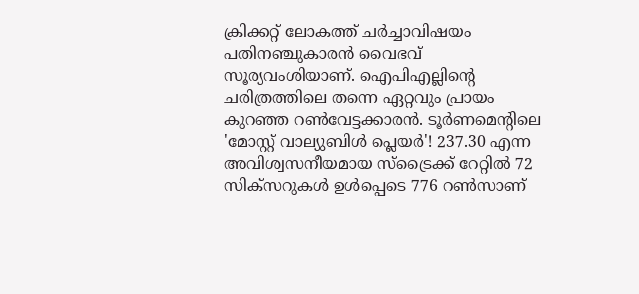ക്രിക്കറ്റ് ലോകത്ത് ചര്‍ച്ചാവിഷയം പതിനഞ്ചുകാരന്‍ വൈഭവ് സൂര്യവംശിയാണ്. ഐപിഎല്ലിന്‍റെ ചരിത്രത്തിലെ തന്നെ ഏറ്റവും പ്രായം കുറഞ്ഞ റൺവേട്ടക്കാരന്‍. ടൂർണമെന്റിലെ 'മോസ്റ്റ് വാല്യുബിൾ പ്ലെയർ'! 237.30 എന്ന അവിശ്വസനീയമായ സ്‌ട്രൈക്ക് റേറ്റിൽ 72 സിക്‌സറുകൾ ഉൾപ്പെടെ 776 റൺസാണ്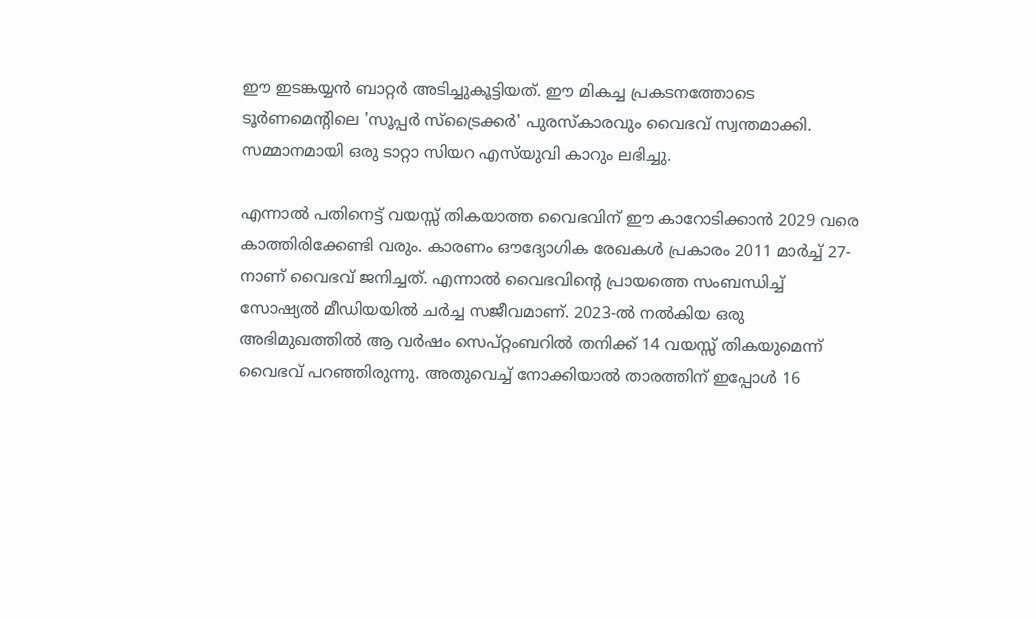ഈ ഇടങ്കയ്യൻ ബാറ്റർ അടിച്ചുകൂട്ടിയത്. ഈ മികച്ച പ്രകടനത്തോടെ ടൂർണമെന്റിലെ 'സൂപ്പർ സ്‌ട്രൈക്കർ' പുരസ്‌കാരവും വൈഭവ് സ്വന്തമാക്കി. സമ്മാനമായി ഒരു ടാറ്റാ സിയറ എസ്‌യുവി കാറും ലഭിച്ചു.

എന്നാൽ പതിനെട്ട് വയസ്സ് തികയാത്ത വൈഭവിന് ഈ കാറോടിക്കാൻ 2029 വരെ കാത്തിരിക്കേണ്ടി വരും. കാരണം ഔദ്യോഗിക രേഖകൾ പ്രകാരം 2011 മാർച്ച് 27-നാണ് വൈഭവ് ജനിച്ചത്. എന്നാല്‍ വൈഭവിന്റെ പ്രായത്തെ സംബന്ധിച്ച് സോഷ്യൽ മീഡിയയിൽ ചര്‍ച്ച സജീവമാണ്. 2023-ൽ നൽകിയ ഒരു അഭിമുഖത്തിൽ ആ വർഷം സെപ്റ്റംബറിൽ തനിക്ക് 14 വയസ്സ് തികയുമെന്ന് വൈഭവ് പറഞ്ഞിരുന്നു. അതുവെച്ച് നോക്കിയാൽ താരത്തിന് ഇപ്പോൾ 16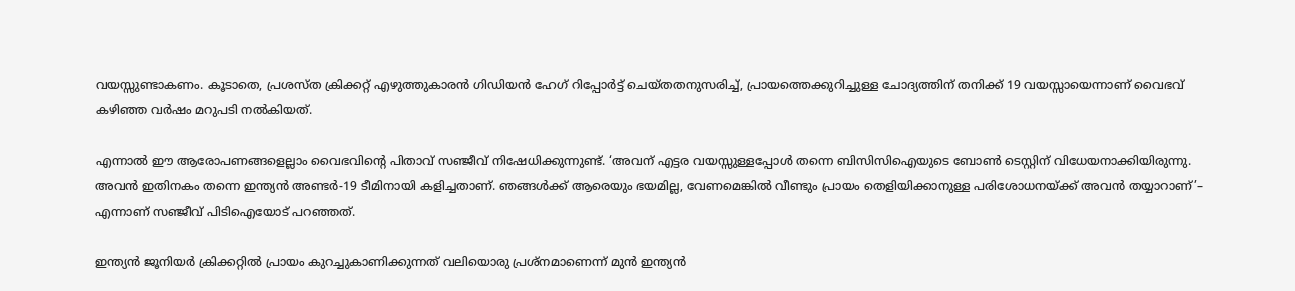വയസ്സുണ്ടാകണം. കൂടാതെ, പ്രശസ്ത ക്രിക്കറ്റ് എഴുത്തുകാരൻ ഗിഡിയൻ ഹേഗ് റിപ്പോർട്ട് ചെയ്തതനുസരിച്ച്, പ്രായത്തെക്കുറിച്ചുള്ള ചോദ്യത്തിന് തനിക്ക് 19 വയസ്സായെന്നാണ് വൈഭവ് കഴിഞ്ഞ വർഷം മറുപടി നൽകിയത്.

എന്നാൽ ഈ ആരോപണങ്ങളെല്ലാം വൈഭവിന്റെ പിതാവ് സഞ്ജീവ് നിഷേധിക്കുന്നുണ്ട്. ‘അവന് എട്ടര വയസ്സുള്ളപ്പോൾ തന്നെ ബിസിസിഐയുടെ ബോൺ ടെസ്റ്റിന് വിധേയനാക്കിയിരുന്നു. അവൻ ഇതിനകം തന്നെ ഇന്ത്യൻ അണ്ടർ-19 ടീമിനായി കളിച്ചതാണ്. ഞങ്ങൾക്ക് ആരെയും ഭയമില്ല, വേണമെങ്കിൽ വീണ്ടും പ്രായം തെളിയിക്കാനുള്ള പരിശോധനയ്ക്ക് അവൻ തയ്യാറാണ്’– എന്നാണ് സഞ്ജീവ് പിടിഐയോട് പറഞ്ഞത്.

ഇന്ത്യൻ ജൂനിയർ ക്രിക്കറ്റിൽ പ്രായം കുറച്ചുകാണിക്കുന്നത് വലിയൊരു പ്രശ്നമാണെന്ന് മുൻ ഇന്ത്യൻ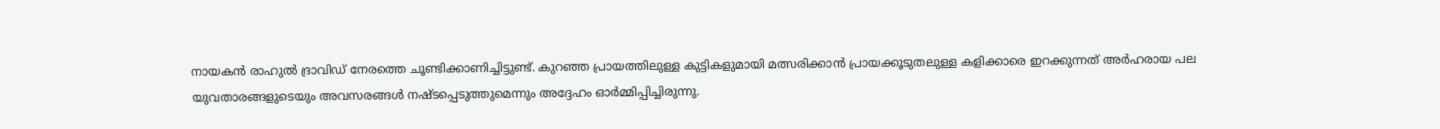നായകൻ രാഹുൽ ദ്രാവിഡ് നേരത്തെ ചൂണ്ടിക്കാണിച്ചിട്ടുണ്ട്. കുറഞ്ഞ പ്രായത്തിലുള്ള കുട്ടികളുമായി മത്സരിക്കാൻ പ്രായക്കൂടുതലുള്ള കളിക്കാരെ ഇറക്കുന്നത് അർഹരായ പല യുവതാരങ്ങളുടെയും അവസരങ്ങൾ നഷ്ടപ്പെടുത്തുമെന്നും അദ്ദേഹം ഓർമ്മിപ്പിച്ചിരുന്നു.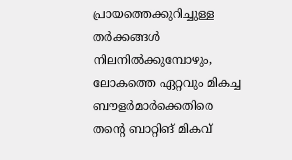പ്രായത്തെക്കുറിച്ചുള്ള തർക്കങ്ങൾ നിലനിൽക്കുമ്പോഴും, ലോകത്തെ ഏറ്റവും മികച്ച ബൗളർമാർക്കെതിരെ തന്റെ ബാറ്റിങ് മികവ്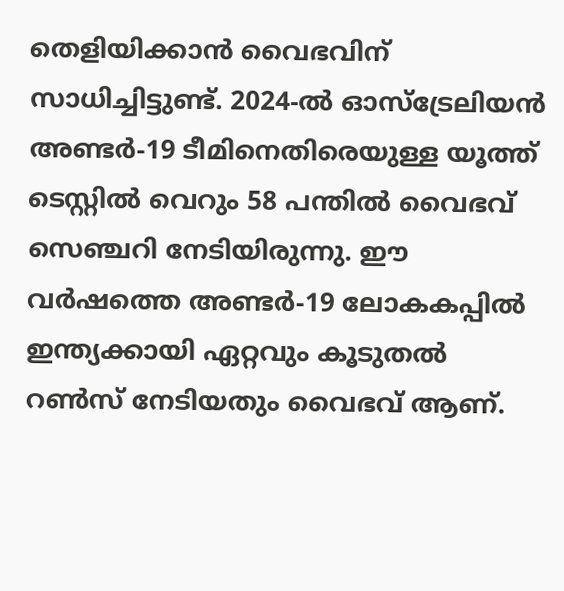തെളിയിക്കാൻ വൈഭവിന് സാധിച്ചിട്ടുണ്ട്. 2024-ൽ ഓസ്‌ട്രേലിയൻ അണ്ടർ-19 ടീമിനെതിരെയുള്ള യൂത്ത് ടെസ്റ്റിൽ വെറും 58 പന്തിൽ വൈഭവ് സെഞ്ചറി നേടിയിരുന്നു. ഈ വർഷത്തെ അണ്ടർ-19 ലോകകപ്പിൽ ഇന്ത്യക്കായി ഏറ്റവും കൂടുതൽ റൺസ് നേടിയതും വൈഭവ് ആണ്.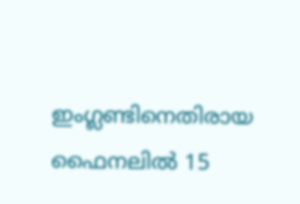ഇംഗ്ലണ്ടിനെതിരായ ഫൈനലിൽ 15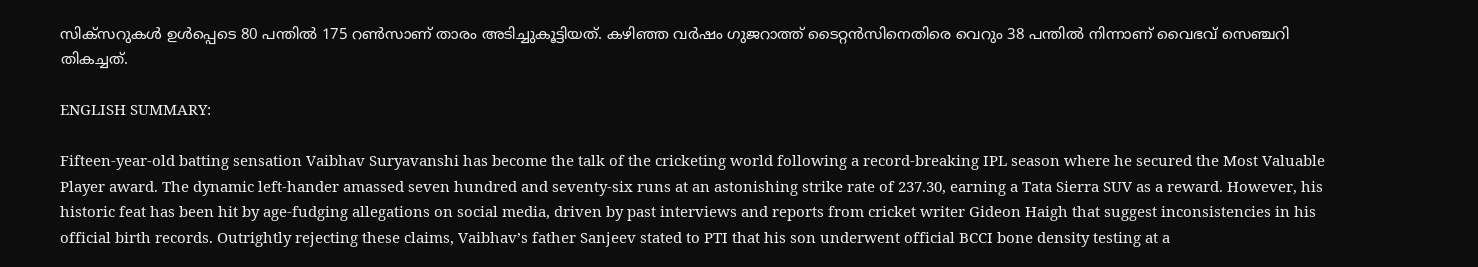സിക്‌സറുകൾ ഉൾപ്പെടെ 80 പന്തിൽ 175 റൺസാണ് താരം അടിച്ചുകൂട്ടിയത്. കഴിഞ്ഞ വർഷം ഗുജറാത്ത് ടൈറ്റൻസിനെതിരെ വെറും 38 പന്തിൽ നിന്നാണ് വൈഭവ് സെഞ്ചറി തികച്ചത്.

ENGLISH SUMMARY:

Fifteen-year-old batting sensation Vaibhav Suryavanshi has become the talk of the cricketing world following a record-breaking IPL season where he secured the Most Valuable Player award. The dynamic left-hander amassed seven hundred and seventy-six runs at an astonishing strike rate of 237.30, earning a Tata Sierra SUV as a reward. However, his historic feat has been hit by age-fudging allegations on social media, driven by past interviews and reports from cricket writer Gideon Haigh that suggest inconsistencies in his official birth records. Outrightly rejecting these claims, Vaibhav’s father Sanjeev stated to PTI that his son underwent official BCCI bone density testing at a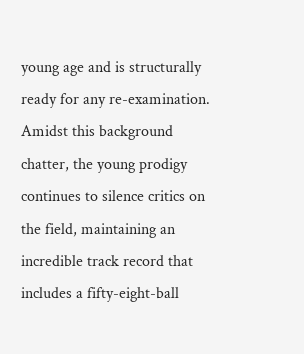young age and is structurally ready for any re-examination. Amidst this background chatter, the young prodigy continues to silence critics on the field, maintaining an incredible track record that includes a fifty-eight-ball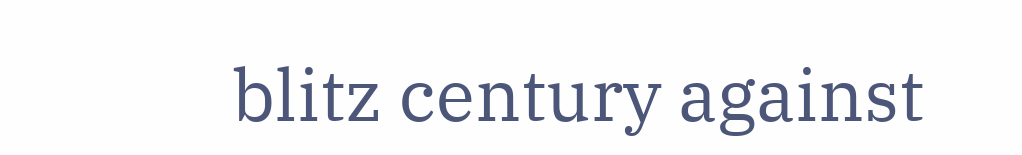blitz century against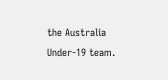the Australia Under-19 team.